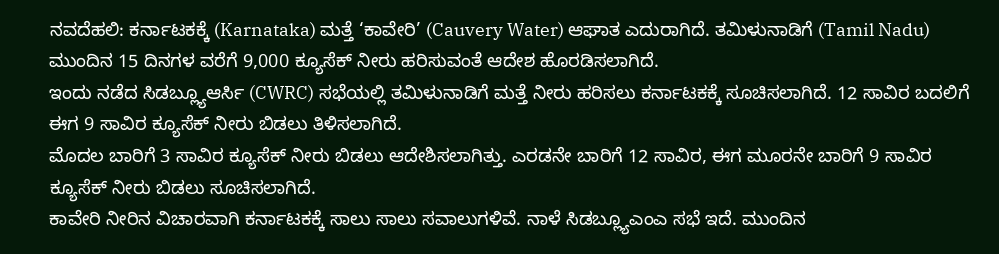ನವದೆಹಲಿ: ಕರ್ನಾಟಕಕ್ಕೆ (Karnataka) ಮತ್ತೆ ‘ಕಾವೇರಿ’ (Cauvery Water) ಆಘಾತ ಎದುರಾಗಿದೆ. ತಮಿಳುನಾಡಿಗೆ (Tamil Nadu) ಮುಂದಿನ 15 ದಿನಗಳ ವರೆಗೆ 9,000 ಕ್ಯೂಸೆಕ್ ನೀರು ಹರಿಸುವಂತೆ ಆದೇಶ ಹೊರಡಿಸಲಾಗಿದೆ.
ಇಂದು ನಡೆದ ಸಿಡಬ್ಲ್ಯೂಆರ್ಸಿ (CWRC) ಸಭೆಯಲ್ಲಿ ತಮಿಳುನಾಡಿಗೆ ಮತ್ತೆ ನೀರು ಹರಿಸಲು ಕರ್ನಾಟಕಕ್ಕೆ ಸೂಚಿಸಲಾಗಿದೆ. 12 ಸಾವಿರ ಬದಲಿಗೆ ಈಗ 9 ಸಾವಿರ ಕ್ಯೂಸೆಕ್ ನೀರು ಬಿಡಲು ತಿಳಿಸಲಾಗಿದೆ.
ಮೊದಲ ಬಾರಿಗೆ 3 ಸಾವಿರ ಕ್ಯೂಸೆಕ್ ನೀರು ಬಿಡಲು ಆದೇಶಿಸಲಾಗಿತ್ತು. ಎರಡನೇ ಬಾರಿಗೆ 12 ಸಾವಿರ, ಈಗ ಮೂರನೇ ಬಾರಿಗೆ 9 ಸಾವಿರ ಕ್ಯೂಸೆಕ್ ನೀರು ಬಿಡಲು ಸೂಚಿಸಲಾಗಿದೆ.
ಕಾವೇರಿ ನೀರಿನ ವಿಚಾರವಾಗಿ ಕರ್ನಾಟಕಕ್ಕೆ ಸಾಲು ಸಾಲು ಸವಾಲುಗಳಿವೆ. ನಾಳೆ ಸಿಡಬ್ಲ್ಯೂಎಂಎ ಸಭೆ ಇದೆ. ಮುಂದಿನ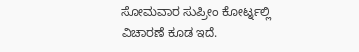ಸೋಮವಾರ ಸುಪ್ರೀಂ ಕೋರ್ಟ್ನಲ್ಲಿ ವಿಚಾರಣೆ ಕೂಡ ಇದೆ.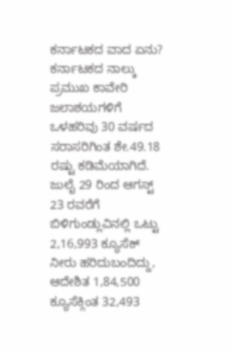ಕರ್ನಾಟಕದ ವಾದ ಏನು?
ಕರ್ನಾಟಕದ ನಾಲ್ಕು ಪ್ರಮುಖ ಕಾವೇರಿ ಜಲಾಶಯಗಳಿಗೆ ಒಳಹರಿವು 30 ವರ್ಷದ ಸರಾಸರಿಗಿಂತ ಶೇ.49.18 ರಷ್ಟು ಕಡಿಮೆಯಾಗಿದೆ. ಜುಲೈ 29 ರಿಂದ ಆಗಸ್ಟ್ 23 ರವರೆಗೆ ಬಿಳಿಗುಂಡ್ಲುವಿನಲ್ಲಿ ಒಟ್ಟು 2,16,993 ಕ್ಯೂಸೆಕ್ ನೀರು ಹರಿದುಬಂದಿದ್ದು, ಆದೇಶಿತ 1,84,500 ಕ್ಯೂಸೆಕ್ಗಿಂತ 32,493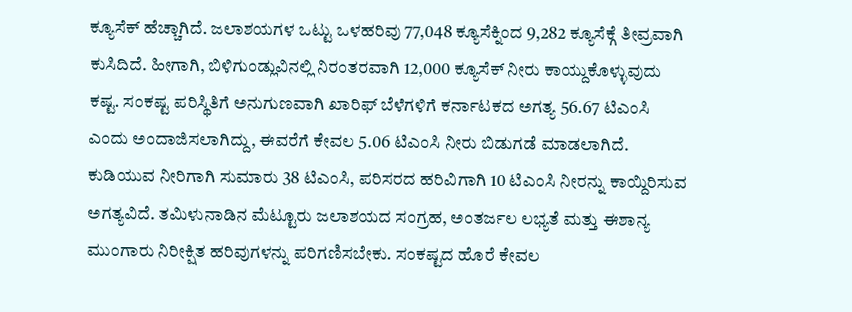ಕ್ಯೂಸೆಕ್ ಹೆಚ್ಚಾಗಿದೆ. ಜಲಾಶಯಗಳ ಒಟ್ಟು ಒಳಹರಿವು 77,048 ಕ್ಯೂಸೆಕ್ನಿಂದ 9,282 ಕ್ಯೂಸೆಕ್ಗೆ ತೀವ್ರವಾಗಿ ಕುಸಿದಿದೆ. ಹೀಗಾಗಿ, ಬಿಳಿಗುಂಡ್ಲುವಿನಲ್ಲಿ ನಿರಂತರವಾಗಿ 12,000 ಕ್ಯೂಸೆಕ್ ನೀರು ಕಾಯ್ದುಕೊಳ್ಳುವುದು ಕಷ್ಟ. ಸಂಕಷ್ಟ ಪರಿಸ್ಥಿತಿಗೆ ಅನುಗುಣವಾಗಿ ಖಾರಿಫ್ ಬೆಳೆಗಳಿಗೆ ಕರ್ನಾಟಕದ ಅಗತ್ಯ 56.67 ಟಿಎಂಸಿ ಎಂದು ಅಂದಾಜಿಸಲಾಗಿದ್ದು, ಈವರೆಗೆ ಕೇವಲ 5.06 ಟಿಎಂಸಿ ನೀರು ಬಿಡುಗಡೆ ಮಾಡಲಾಗಿದೆ.
ಕುಡಿಯುವ ನೀರಿಗಾಗಿ ಸುಮಾರು 38 ಟಿಎಂಸಿ, ಪರಿಸರದ ಹರಿವಿಗಾಗಿ 10 ಟಿಎಂಸಿ ನೀರನ್ನು ಕಾಯ್ದಿರಿಸುವ ಅಗತ್ಯವಿದೆ. ತಮಿಳುನಾಡಿನ ಮೆಟ್ಟೂರು ಜಲಾಶಯದ ಸಂಗ್ರಹ, ಅಂತರ್ಜಲ ಲಭ್ಯತೆ ಮತ್ತು ಈಶಾನ್ಯ ಮುಂಗಾರು ನಿರೀಕ್ಷಿತ ಹರಿವುಗಳನ್ನು ಪರಿಗಣಿಸಬೇಕು. ಸಂಕಷ್ಟದ ಹೊರೆ ಕೇವಲ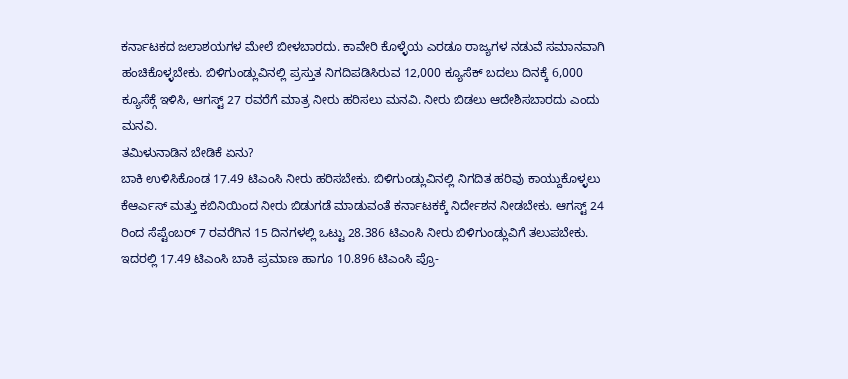ಕರ್ನಾಟಕದ ಜಲಾಶಯಗಳ ಮೇಲೆ ಬೀಳಬಾರದು. ಕಾವೇರಿ ಕೊಳ್ಳೆಯ ಎರಡೂ ರಾಜ್ಯಗಳ ನಡುವೆ ಸಮಾನವಾಗಿ ಹಂಚಿಕೊಳ್ಳಬೇಕು. ಬಿಳಿಗುಂಡ್ಲುವಿನಲ್ಲಿ ಪ್ರಸ್ತುತ ನಿಗದಿಪಡಿಸಿರುವ 12,000 ಕ್ಯೂಸೆಕ್ ಬದಲು ದಿನಕ್ಕೆ 6,000 ಕ್ಯೂಸೆಕ್ಗೆ ಇಳಿಸಿ, ಆಗಸ್ಟ್ 27 ರವರೆಗೆ ಮಾತ್ರ ನೀರು ಹರಿಸಲು ಮನವಿ. ನೀರು ಬಿಡಲು ಆದೇಶಿಸಬಾರದು ಎಂದು ಮನವಿ.
ತಮಿಳುನಾಡಿನ ಬೇಡಿಕೆ ಏನು?
ಬಾಕಿ ಉಳಿಸಿಕೊಂಡ 17.49 ಟಿಎಂಸಿ ನೀರು ಹರಿಸಬೇಕು. ಬಿಳಿಗುಂಡ್ಲುವಿನಲ್ಲಿ ನಿಗದಿತ ಹರಿವು ಕಾಯ್ದುಕೊಳ್ಳಲು ಕೆಆರ್ಎಸ್ ಮತ್ತು ಕಬಿನಿಯಿಂದ ನೀರು ಬಿಡುಗಡೆ ಮಾಡುವಂತೆ ಕರ್ನಾಟಕಕ್ಕೆ ನಿರ್ದೇಶನ ನೀಡಬೇಕು. ಆಗಸ್ಟ್ 24 ರಿಂದ ಸೆಪ್ಟೆಂಬರ್ 7 ರವರೆಗಿನ 15 ದಿನಗಳಲ್ಲಿ ಒಟ್ಟು 28.386 ಟಿಎಂಸಿ ನೀರು ಬಿಳಿಗುಂಡ್ಲುವಿಗೆ ತಲುಪಬೇಕು. ಇದರಲ್ಲಿ 17.49 ಟಿಎಂಸಿ ಬಾಕಿ ಪ್ರಮಾಣ ಹಾಗೂ 10.896 ಟಿಎಂಸಿ ಪ್ರೊ-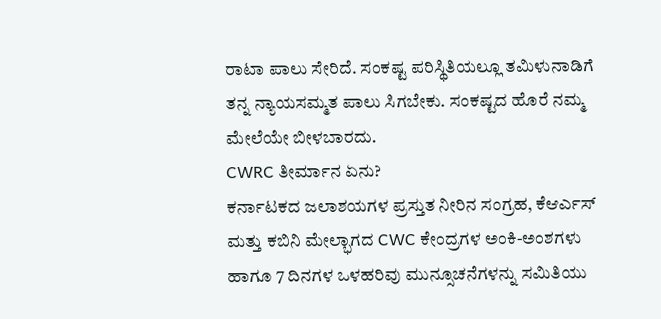ರಾಟಾ ಪಾಲು ಸೇರಿದೆ. ಸಂಕಷ್ಟ ಪರಿಸ್ಥಿತಿಯಲ್ಲೂ ತಮಿಳುನಾಡಿಗೆ ತನ್ನ ನ್ಯಾಯಸಮ್ಮತ ಪಾಲು ಸಿಗಬೇಕು. ಸಂಕಷ್ಟದ ಹೊರೆ ನಮ್ಮ ಮೇಲೆಯೇ ಬೀಳಬಾರದು.
CWRC ತೀರ್ಮಾನ ಏನು?
ಕರ್ನಾಟಕದ ಜಲಾಶಯಗಳ ಪ್ರಸ್ತುತ ನೀರಿನ ಸಂಗ್ರಹ, ಕೆಆರ್ಎಸ್ ಮತ್ತು ಕಬಿನಿ ಮೇಲ್ಭಾಗದ CWC ಕೇಂದ್ರಗಳ ಅಂಕಿ-ಅಂಶಗಳು ಹಾಗೂ 7 ದಿನಗಳ ಒಳಹರಿವು ಮುನ್ಸೂಚನೆಗಳನ್ನು ಸಮಿತಿಯು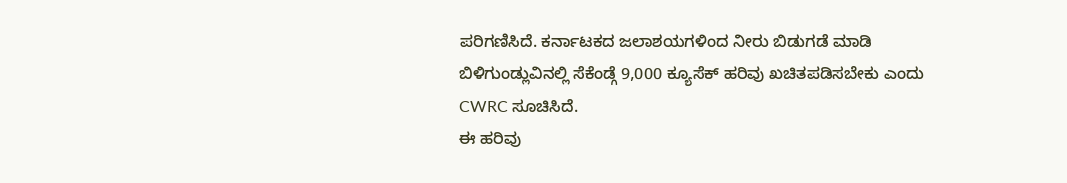ಪರಿಗಣಿಸಿದೆ. ಕರ್ನಾಟಕದ ಜಲಾಶಯಗಳಿಂದ ನೀರು ಬಿಡುಗಡೆ ಮಾಡಿ ಬಿಳಿಗುಂಡ್ಲುವಿನಲ್ಲಿ ಸೆಕೆಂಡ್ಗೆ 9,000 ಕ್ಯೂಸೆಕ್ ಹರಿವು ಖಚಿತಪಡಿಸಬೇಕು ಎಂದು CWRC ಸೂಚಿಸಿದೆ.
ಈ ಹರಿವು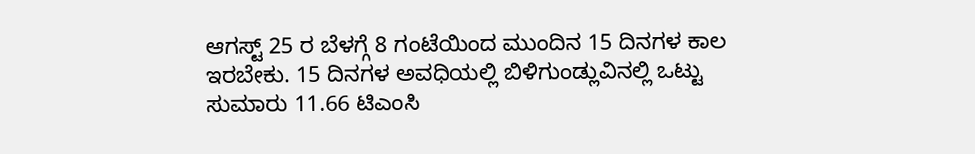ಆಗಸ್ಟ್ 25 ರ ಬೆಳಗ್ಗೆ 8 ಗಂಟೆಯಿಂದ ಮುಂದಿನ 15 ದಿನಗಳ ಕಾಲ ಇರಬೇಕು. 15 ದಿನಗಳ ಅವಧಿಯಲ್ಲಿ ಬಿಳಿಗುಂಡ್ಲುವಿನಲ್ಲಿ ಒಟ್ಟು ಸುಮಾರು 11.66 ಟಿಎಂಸಿ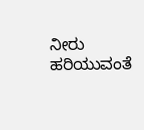ನೀರು ಹರಿಯುವಂತೆ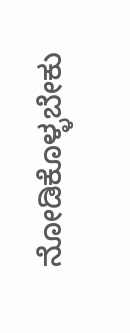ನೋಡಿಕೊಳ್ಳಬೇಕು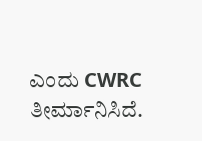ಎಂದು CWRC ತೀರ್ಮಾನಿಸಿದೆ.